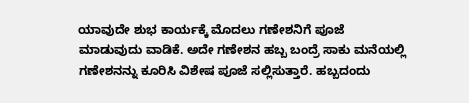ಯಾವುದೇ ಶುಭ ಕಾರ್ಯಕ್ಕೆ ಮೊದಲು ಗಣೇಶನಿಗೆ ಪೂಜೆ ಮಾಡುವುದು ವಾಡಿಕೆ. ಅದೇ ಗಣೇಶನ ಹಬ್ಬ ಬಂದ್ರೆ ಸಾಕು ಮನೆಯಲ್ಲಿ ಗಣೇಶನನ್ನು ಕೂರಿಸಿ ವಿಶೇಷ ಪೂಜೆ ಸಲ್ಲಿಸುತ್ತಾರೆ. ಹಬ್ಬದಂದು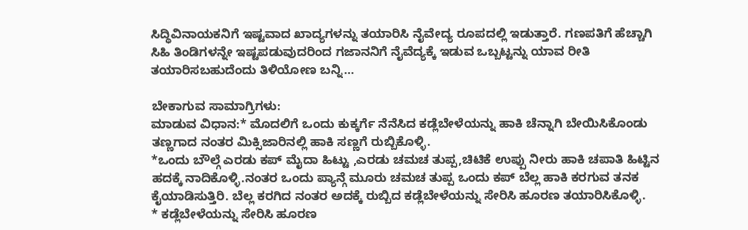ಸಿದ್ಧಿವಿನಾಯಕನಿಗೆ ಇಷ್ಟವಾದ ಖಾದ್ಯಗಳನ್ನು ತಯಾರಿಸಿ ನೈವೇದ್ಯ ರೂಪದಲ್ಲಿ ಇಡುತ್ತಾರೆ. ಗಣಪತಿಗೆ ಹೆಚ್ಚಾಗಿ ಸಿಹಿ ತಿಂಡಿಗಳನ್ನೇ ಇಷ್ಟಪಡುವುದರಿಂದ ಗಜಾನನಿಗೆ ನೈವೆದ್ಯಕ್ಕೆ ಇಡುವ ಒಬ್ಬಟ್ಟನ್ನು ಯಾವ ರೀತಿ ತಯಾರಿಸಬಹುದೆಂದು ತಿಳಿಯೋಣ ಬನ್ನಿ…

ಬೇಕಾಗುವ ಸಾಮಾಗ್ರಿಗಳು:
ಮಾಡುವ ವಿಧಾನ:* ಮೊದಲಿಗೆ ಒಂದು ಕುಕ್ಕರ್ಗೆ ನೆನೆಸಿದ ಕಡ್ಲೆಬೇಳೆಯನ್ನು ಹಾಕಿ ಚೆನ್ನಾಗಿ ಬೇಯಿಸಿಕೊಂಡು ತಣ್ಣಗಾದ ನಂತರ ಮಿಕ್ಸಿಜಾರಿನಲ್ಲಿ ಹಾಕಿ ಸಣ್ಣಗೆ ರುಬ್ಬಿಕೊಳ್ಳಿ.
*ಒಂದು ಬೌಲ್ಗೆ ಎರಡು ಕಪ್ ಮೈದಾ ಹಿಟ್ಟು ,ಎರಡು ಚಮಚ ತುಪ್ಪ,ಚಿಟಿಕೆ ಉಪ್ಪು ನೀರು ಹಾಕಿ ಚಪಾತಿ ಹಿಟ್ಟಿನ ಹದಕ್ಕೆ ನಾದಿಕೊಳ್ಳಿ.ನಂತರ ಒಂದು ಪ್ಯಾನ್ಗೆ ಮೂರು ಚಮಚ ತುಪ್ಪ ಒಂದು ಕಪ್ ಬೆಲ್ಲ ಹಾಕಿ ಕರಗುವ ತನಕ ಕೈಯಾಡಿಸುತ್ತಿರಿ. ಬೆಲ್ಲ ಕರಗಿದ ನಂತರ ಅದಕ್ಕೆ ರುಬ್ಬಿದ ಕಡ್ಲೆಬೇಳೆಯನ್ನು ಸೇರಿಸಿ ಹೂರಣ ತಯಾರಿಸಿಕೊಳ್ಳಿ.
* ಕಡ್ಲೆಬೇಳೆಯನ್ನು ಸೇರಿಸಿ ಹೂರಣ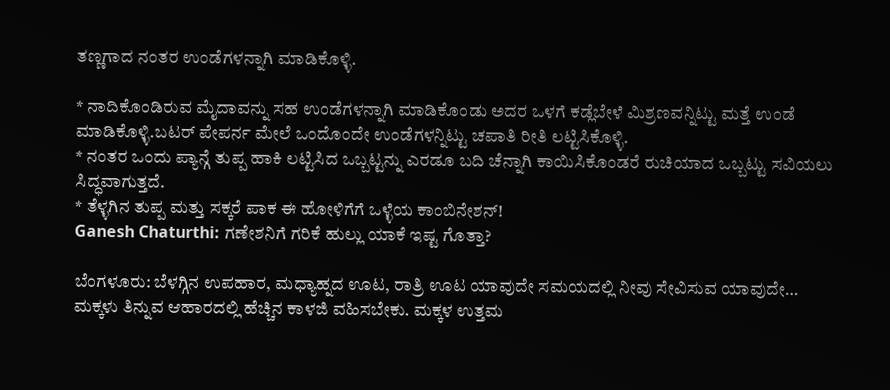ತಣ್ಣಗಾದ ನಂತರ ಉಂಡೆಗಳನ್ನಾಗಿ ಮಾಡಿಕೊಳ್ಳಿ.

* ನಾದಿಕೊಂಡಿರುವ ಮೈದಾವನ್ನು ಸಹ ಉಂಡೆಗಳನ್ನಾಗಿ ಮಾಡಿಕೊಂಡು ಅದರ ಒಳಗೆ ಕಡ್ಲೆಬೇಳೆ ಮಿಶ್ರಣವನ್ನಿಟ್ಟು ಮತ್ತೆ ಉಂಡೆ ಮಾಡಿಕೊಳ್ಳಿ.ಬಟರ್ ಪೇಪರ್ನ ಮೇಲೆ ಒಂದೊಂದೇ ಉಂಡೆಗಳನ್ನಿಟ್ಟು ಚಪಾತಿ ರೀತಿ ಲಟ್ಟಿಸಿಕೊಳ್ಳಿ.
* ನಂತರ ಒಂದು ಪ್ಯಾನ್ಗೆ ತುಪ್ಪ ಹಾಕಿ ಲಟ್ಟಿಸಿದ ಒಬ್ಬಟ್ಟನ್ನು ಎರಡೂ ಬದಿ ಚೆನ್ನಾಗಿ ಕಾಯಿಸಿಕೊಂಡರೆ ರುಚಿಯಾದ ಒಬ್ಬಟ್ಟು ಸವಿಯಲು ಸಿದ್ಧವಾಗುತ್ತದೆ.
* ತೆಳ್ಳಗಿನ ತುಪ್ಪ ಮತ್ತು ಸಕ್ಕರೆ ಪಾಕ ಈ ಹೋಳಿಗೆಗೆ ಒಳ್ಳೆಯ ಕಾಂಬಿನೇಶನ್!
Ganesh Chaturthi: ಗಣೇಶನಿಗೆ ಗರಿಕೆ ಹುಲ್ಲು ಯಾಕೆ ಇಷ್ಟ ಗೊತ್ತಾ?

ಬೆಂಗಳೂರು: ಬೆಳಗ್ಗಿನ ಉಪಹಾರ, ಮಧ್ಯಾಹ್ನದ ಊಟ, ರಾತ್ರಿ ಊಟ ಯಾವುದೇ ಸಮಯದಲ್ಲಿ ನೀವು ಸೇವಿಸುವ ಯಾವುದೇ…
ಮಕ್ಕಳು ತಿನ್ನುವ ಆಹಾರದಲ್ಲಿ ಹೆಚ್ಚಿನ ಕಾಳಜಿ ವಹಿಸಬೇಕು. ಮಕ್ಕಳ ಉತ್ತಮ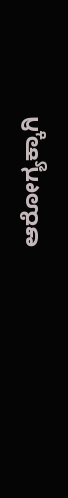ಆರೋಗ್ಯಕ್ಕಾಗಿ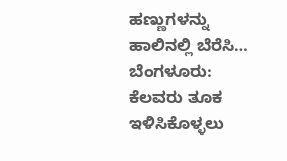ಹಣ್ಣುಗಳನ್ನು ಹಾಲಿನಲ್ಲಿ ಬೆರೆಸಿ…
ಬೆಂಗಳೂರು: ಕೆಲವರು ತೂಕ ಇಳಿಸಿಕೊಳ್ಳಲು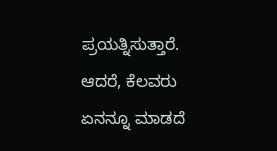ಪ್ರಯತ್ನಿಸುತ್ತಾರೆ. ಆದರೆ, ಕೆಲವರು ಏನನ್ನೂ ಮಾಡದೆ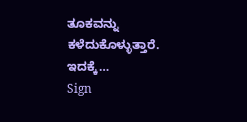ತೂಕವನ್ನು ಕಳೆದುಕೊಳ್ಳುತ್ತಾರೆ. ಇದಕ್ಕೆ…
Sign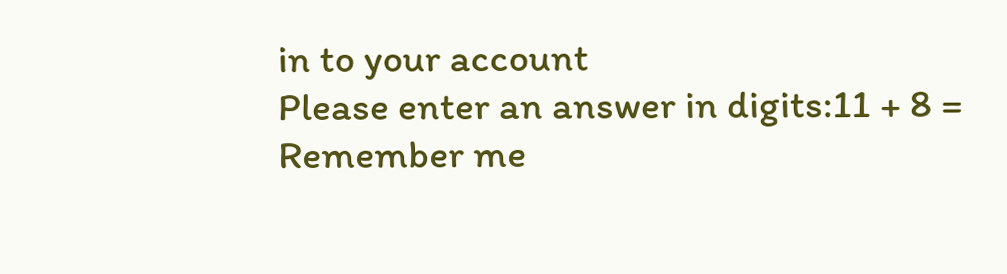in to your account
Please enter an answer in digits:11 + 8 =
Remember me